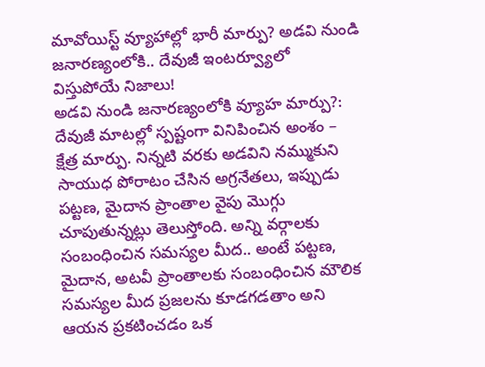మావోయిస్ట్ వ్యూహాల్లో భారీ మార్పు? అడవి నుండి జనారణ్యంలోకి.. దేవుజీ ఇంటర్వ్యూలో విస్తుపోయే నిజాలు!
అడవి నుండి జనారణ్యంలోకి వ్యూహ మార్పు?: దేవుజీ మాటల్లో స్పష్టంగా వినిపించిన అంశం – క్షేత్ర మార్పు. నిన్నటి వరకు అడవిని నమ్ముకుని సాయుధ పోరాటం చేసిన అగ్రనేతలు, ఇప్పుడు పట్టణ, మైదాన ప్రాంతాల వైపు మొగ్గు చూపుతున్నట్లు తెలుస్తోంది. అన్ని వర్గాలకు సంబంధించిన సమస్యల మీద.. అంటే పట్టణ, మైదాన, అటవీ ప్రాంతాలకు సంబంధించిన మౌలిక సమస్యల మీద ప్రజలను కూడగడతాం అని ఆయన ప్రకటించడం ఒక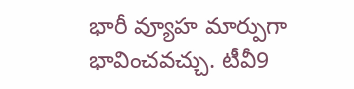భారీ వ్యూహ మార్పుగా భావించవచ్చు. టీవీ9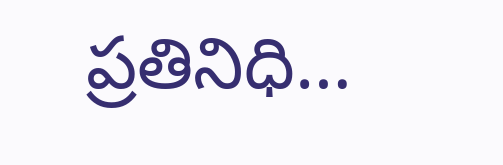ప్రతినిధి…